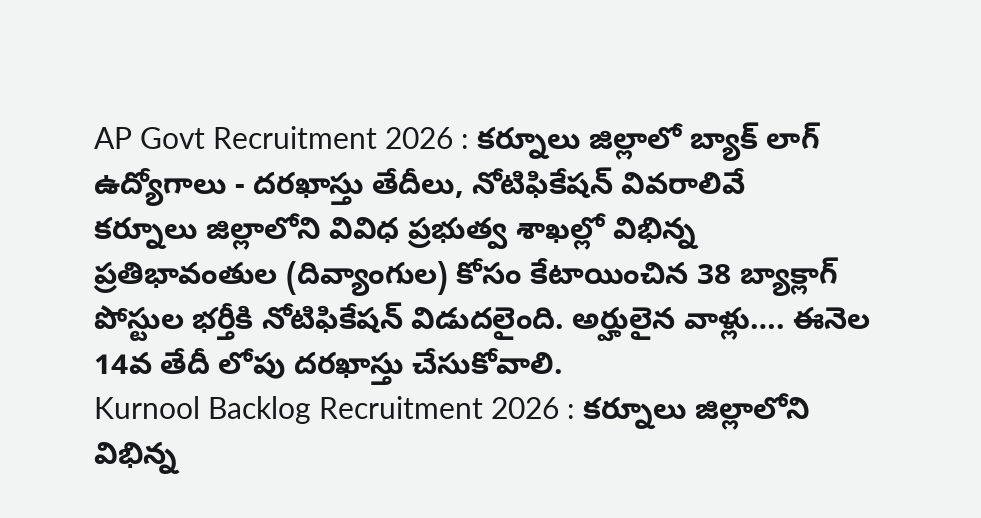AP Govt Recruitment 2026 : కర్నూలు జిల్లాలో బ్యాక్ లాగ్ ఉద్యోగాలు - దరఖాస్తు తేదీలు, నోటిఫికేషన్ వివరాలివే
కర్నూలు జిల్లాలోని వివిధ ప్రభుత్వ శాఖల్లో విభిన్న ప్రతిభావంతుల (దివ్యాంగుల) కోసం కేటాయించిన 38 బ్యాక్లాగ్ పోస్టుల భర్తీకి నోటిఫికేషన్ విడుదలైంది. అర్హులైన వాళ్లు…. ఈనెల 14వ తేదీ లోపు దరఖాస్తు చేసుకోవాలి.
Kurnool Backlog Recruitment 2026 : కర్నూలు జిల్లాలోని విభిన్న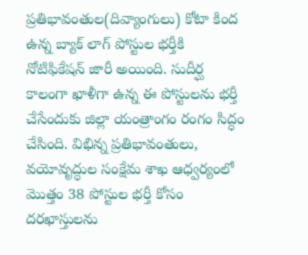ప్రతిభావంతుల(దివ్యాంగులు) కోటా కింద ఉన్న బ్యాక్ లాగ్ పోస్టుల భర్తీకి నోటిఫికేషన్ జారీ అయింది. సుదీర్ఘ కాలంగా ఖాళీగా ఉన్న ఈ పోస్టులను భర్తీ చేసేందుకు జిల్లా యంత్రాంగం రంగం సిద్ధం చేసింది. విభిన్న ప్రతిభావంతులు, వయోవృద్ధుల సంక్షేమ శాఖ ఆధ్వర్యంలో మొత్తం 38 పోస్టుల భర్తీ కోసం దరఖాస్తులను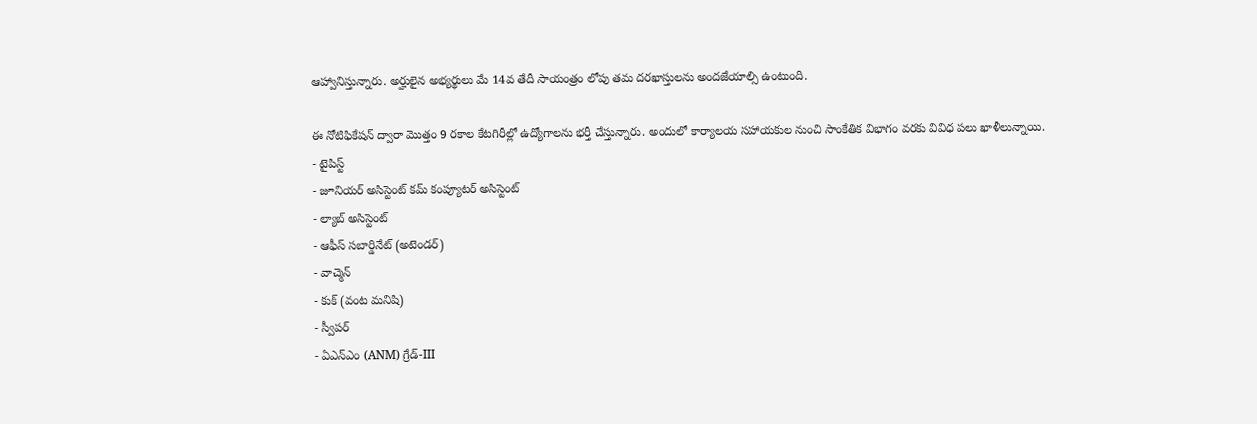ఆహ్వానిస్తున్నారు. అర్హులైన అభ్యర్థులు మే 14వ తేదీ సాయంత్రం లోపు తమ దరఖాస్తులను అందజేయాల్సి ఉంటుంది.

ఈ నోటిఫికేషన్ ద్వారా మొత్తం 9 రకాల కేటగిరీల్లో ఉద్యోగాలను భర్తీ చేస్తున్నారు. అందులో కార్యాలయ సహాయకుల నుంచి సాంకేతిక విభాగం వరకు వివిధ పలు ఖాళీలున్నాయి.
- టైపిస్ట్
- జూనియర్ అసిస్టెంట్ కమ్ కంప్యూటర్ అసిస్టెంట్
- ల్యాబ్ అసిస్టెంట్
- ఆఫీస్ సబార్డినేట్ (అటెండర్)
- వాచ్మెన్
- కుక్ (వంట మనిషి)
- స్వీపర్
- ఏఎన్ఎం (ANM) గ్రేడ్-III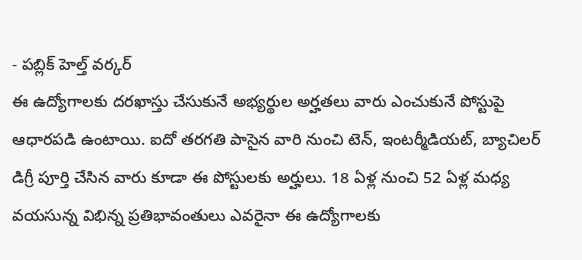- పబ్లిక్ హెల్త్ వర్కర్
ఈ ఉద్యోగాలకు దరఖాస్తు చేసుకునే అభ్యర్థుల అర్హతలు వారు ఎంచుకునే పోస్టుపై ఆధారపడి ఉంటాయి. ఐదో తరగతి పాసైన వారి నుంచి టెన్, ఇంటర్మీడియట్, బ్యాచిలర్ డిగ్రీ పూర్తి చేసిన వారు కూడా ఈ పోస్టులకు అర్హులు. 18 ఏళ్ల నుంచి 52 ఏళ్ల మధ్య వయసున్న విభిన్న ప్రతిభావంతులు ఎవరైనా ఈ ఉద్యోగాలకు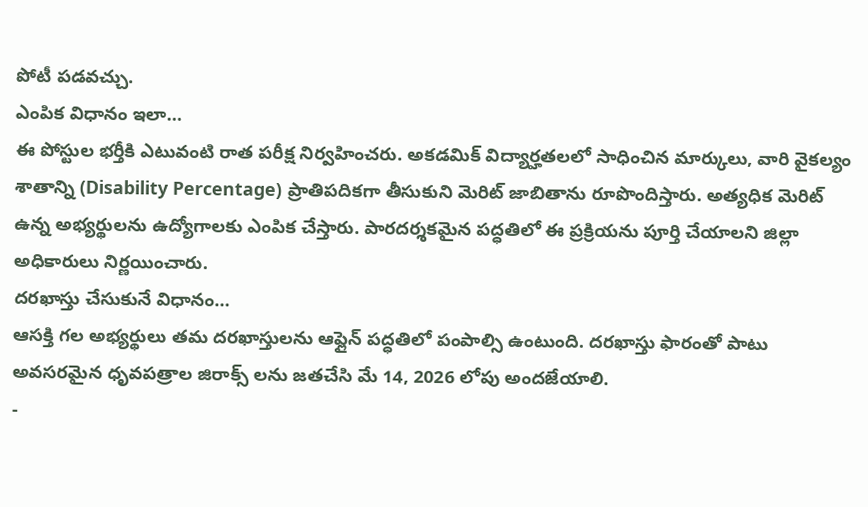పోటీ పడవచ్చు.
ఎంపిక విధానం ఇలా…
ఈ పోస్టుల భర్తీకి ఎటువంటి రాత పరీక్ష నిర్వహించరు. అకడమిక్ విద్యార్హతలలో సాధించిన మార్కులు, వారి వైకల్యం శాతాన్ని (Disability Percentage) ప్రాతిపదికగా తీసుకుని మెరిట్ జాబితాను రూపొందిస్తారు. అత్యధిక మెరిట్ ఉన్న అభ్యర్థులను ఉద్యోగాలకు ఎంపిక చేస్తారు. పారదర్శకమైన పద్ధతిలో ఈ ప్రక్రియను పూర్తి చేయాలని జిల్లా అధికారులు నిర్ణయించారు.
దరఖాస్తు చేసుకునే విధానం…
ఆసక్తి గల అభ్యర్థులు తమ దరఖాస్తులను ఆఫ్లైన్ పద్ధతిలో పంపాల్సి ఉంటుంది. దరఖాస్తు ఫారంతో పాటు అవసరమైన ధృవపత్రాల జిరాక్స్ లను జతచేసి మే 14, 2026 లోపు అందజేయాలి.
-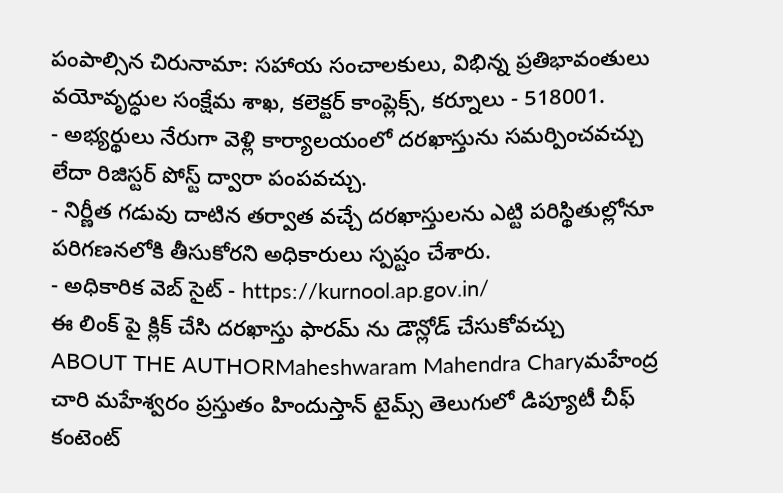పంపాల్సిన చిరునామా: సహాయ సంచాలకులు, విభిన్న ప్రతిభావంతులు వయోవృద్ధుల సంక్షేమ శాఖ, కలెక్టర్ కాంప్లెక్స్, కర్నూలు - 518001.
- అభ్యర్థులు నేరుగా వెళ్లి కార్యాలయంలో దరఖాస్తును సమర్పించవచ్చు లేదా రిజిస్టర్ పోస్ట్ ద్వారా పంపవచ్చు.
- నిర్ణీత గడువు దాటిన తర్వాత వచ్చే దరఖాస్తులను ఎట్టి పరిస్థితుల్లోనూ పరిగణనలోకి తీసుకోరని అధికారులు స్పష్టం చేశారు.
- అధికారిక వెబ్ సైట్ - https://kurnool.ap.gov.in/
ఈ లింక్ పై క్లిక్ చేసి దరఖాస్తు ఫారమ్ ను డౌన్లోడ్ చేసుకోవచ్చు
ABOUT THE AUTHORMaheshwaram Mahendra Charyమహేంద్ర చారి మహేశ్వరం ప్రస్తుతం హిందుస్తాన్ టైమ్స్ తెలుగులో డిప్యూటీ చీఫ్ కంటెంట్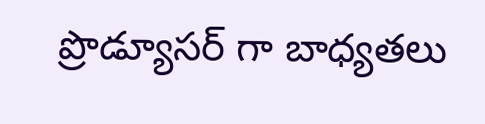ప్రొడ్యూసర్ గా బాధ్యతలు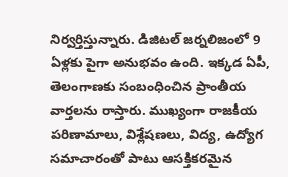నిర్వర్తిస్తున్నారు. డిజిటల్ జర్నలిజంలో 9 ఏళ్లకు పైగా అనుభవం ఉంది. ఇక్కడ ఏపీ, తెలంగాణకు సంబంధించిన ప్రాంతీయ వార్తలను రాస్తారు. ముఖ్యంగా రాజకీయ పరిణామాలు, విశ్లేషణలు, విద్య, ఉద్యోగ సమాచారంతో పాటు ఆసక్తికరమైన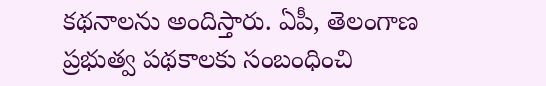కథనాలను అందిస్తారు. ఏపీ, తెలంగాణ ప్రభుత్వ పథకాలకు సంబంధించి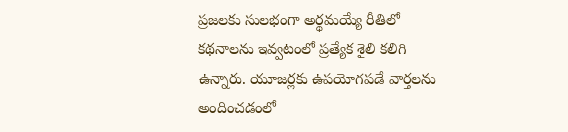ప్రజలకు సులభంగా అర్థమయ్యే రీతిలో కథనాలను ఇవ్వటంలో ప్రత్యేక శైలి కలిగి ఉన్నారు. యూజర్లకు ఉపయోగపడే వార్తలను అందించడంలో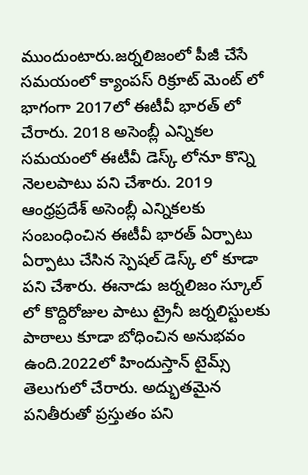ముందుంటారు.జర్నలిజంలో పీజీ చేసే సమయంలో క్యాంపస్ రిక్రూట్ మెంట్ లో భాగంగా 2017లో ఈటీవీ భారత్ లో చేరారు. 2018 అసెంబ్లీ ఎన్నికల సమయంలో ఈటీవీ డెస్క్ లోనూ కొన్ని నెలలపాటు పని చేశారు. 2019 ఆంధ్రప్రదేశ్ అసెంబ్లీ ఎన్నికలకు సంబంధించిన ఈటీవీ భారత్ ఏర్పాటు ఏర్పాటు చేసిన స్పెషల్ డెస్క్ లో కూడా పని చేశారు. ఈనాడు జర్నలిజం స్కూల్ లో కొద్దిరోజుల పాటు ట్రైనీ జర్నలిస్టులకు పాఠాలు కూడా బోధించిన అనుభవం ఉంది.2022లో హిందుస్తాన్ టైమ్స్ తెలుగులో చేరారు. అద్భుతమైన పనితీరుతో ప్రస్తుతం పని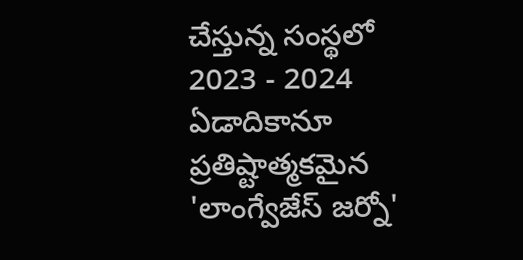చేస్తున్న సంస్థలో 2023 - 2024 ఏడాదికానూ ప్రతిష్టాత్మకమైన 'లాంగ్వేజేస్ జర్నో'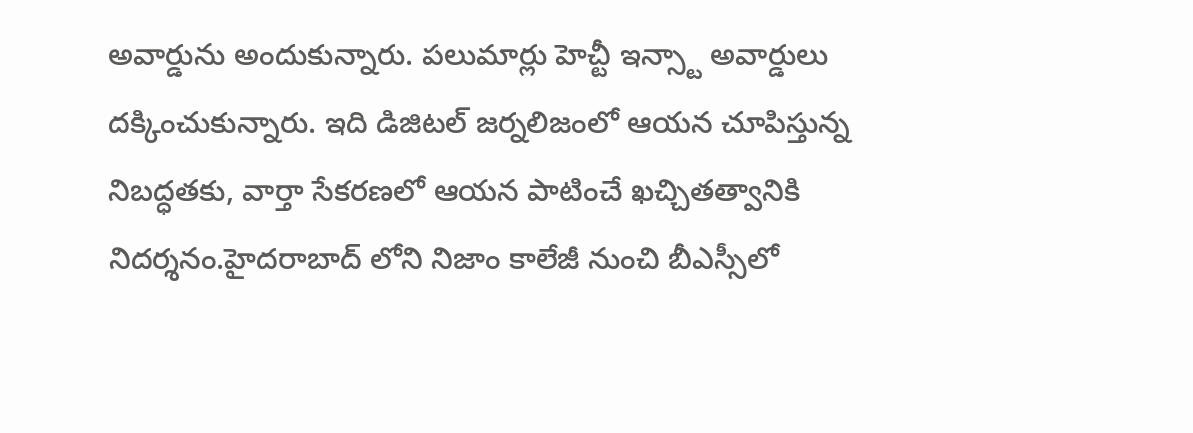అవార్డును అందుకున్నారు. పలుమార్లు హెచ్టీ ఇన్స్టా అవార్డులు దక్కించుకున్నారు. ఇది డిజిటల్ జర్నలిజంలో ఆయన చూపిస్తున్న నిబద్ధతకు, వార్తా సేకరణలో ఆయన పాటించే ఖచ్చితత్వానికి నిదర్శనం.హైదరాబాద్ లోని నిజాం కాలేజీ నుంచి బీఎస్సీలో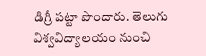డిగ్రీ పట్టా పొందారు. తెలుగు విశ్వవిద్యాలయం నుంచి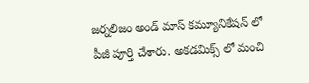జర్నలిజం అండ్ మాస్ కమ్యూనికేషన్ లో పీజీ పూర్తి చేశారు. అకడమిక్స్ లో మంచి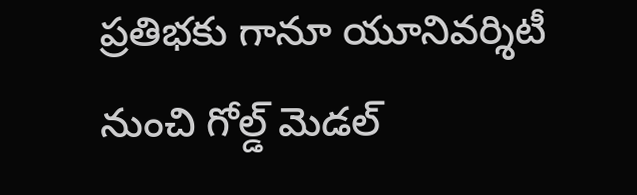ప్రతిభకు గానూ యూనివర్శిటీ నుంచి గోల్డ్ మెడల్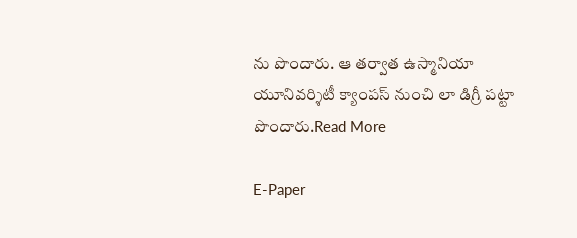ను పొందారు. ఆ తర్వాత ఉస్మానియా యూనివర్శిటీ క్యాంపస్ నుంచి లా డిగ్రీ పట్టా పొందారు.Read More

E-Paper